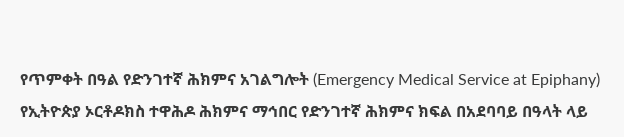የጥምቀት በዓል የድንገተኛ ሕክምና አገልግሎት (Emergency Medical Service at Epiphany) የኢትዮጵያ ኦርቶዶክስ ተዋሕዶ ሕክምና ማኅበር የድንገተኛ ሕክምና ክፍል በአደባባይ በዓላት ላይ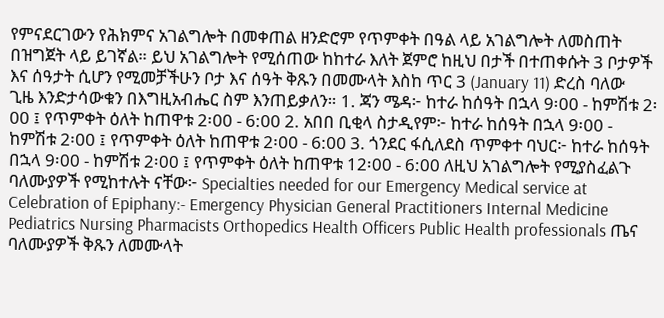የምናደርገውን የሕክምና አገልግሎት በመቀጠል ዘንድሮም የጥምቀት በዓል ላይ አገልግሎት ለመስጠት በዝግጀት ላይ ይገኛል። ይህ አገልግሎት የሚሰጠው ከከተራ እለት ጀምሮ ከዚህ በታች በተጠቀሱት 3 ቦታዎች እና ሰዓታት ሲሆን የሚመቻችሁን ቦታ እና ሰዓት ቅጹን በመሙላት እስከ ጥር 3 (January 11) ድረስ ባለው ጊዜ እንድታሳውቁን በእግዚአብሔር ስም እንጠይቃለን። 1. ጃን ሜዳ፦ ከተራ ከሰዓት በኋላ 9፡00 - ከምሽቱ 2፡00 ፤ የጥምቀት ዕለት ከጠዋቱ 2፡00 - 6:00 2. አበበ ቢቂላ ስታዲየም፦ ከተራ ከሰዓት በኋላ 9፡00 - ከምሽቱ 2፡00 ፤ የጥምቀት ዕለት ከጠዋቱ 2፡00 - 6:00 3. ጎንደር ፋሲለደስ ጥምቀተ ባህር፦ ከተራ ከሰዓት በኋላ 9፡00 - ከምሽቱ 2፡00 ፤ የጥምቀት ዕለት ከጠዋቱ 12፡00 - 6:00 ለዚህ አገልግሎት የሚያስፈልጉ ባለሙያዎች የሚከተሉት ናቸው፦ Specialties needed for our Emergency Medical service at Celebration of Epiphany:- Emergency Physician General Practitioners Internal Medicine Pediatrics Nursing Pharmacists Orthopedics Health Officers Public Health professionals ጤና ባለሙያዎች ቅጹን ለመሙላት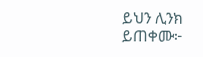ይህን ሊንክ ይጠቀሙ፦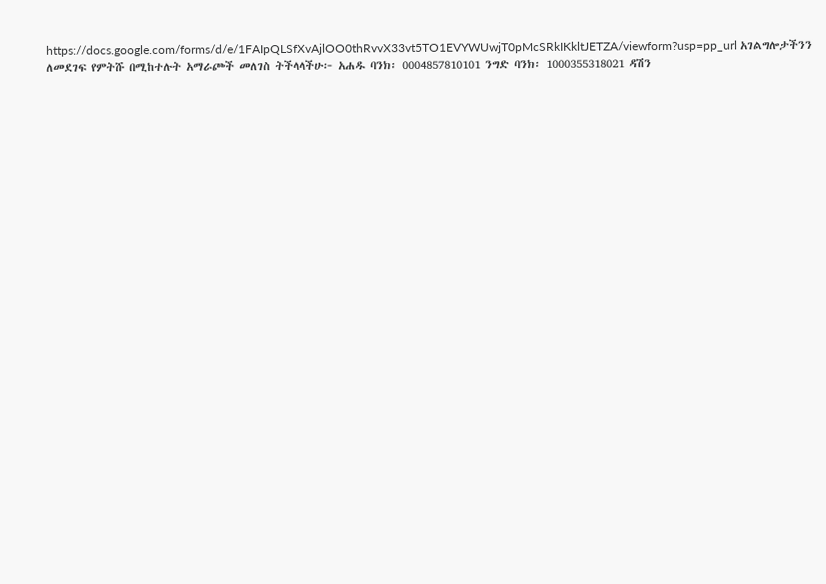https://docs.google.com/forms/d/e/1FAIpQLSfXvAjlOO0thRvvX33vt5TO1EVYWUwjT0pMcSRkIKkltJETZA/viewform?usp=pp_url አገልግሎታችንን ለመደገፍ የምትሹ በሚከተሉት አማራጮች መለገስ ትችላላችሁ፦ አሐዱ ባንክ፡ 0004857810101 ንግድ ባንክ፡ 1000355318021 ዳሽን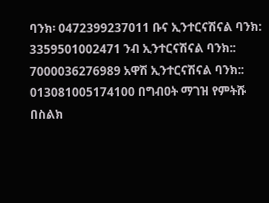ባንክ፡ 0472399237011 ቡና ኢንተርናሽናል ባንክ: 3359501002471 ንብ ኢንተርናሽናል ባንክ:: 7000036276989 አዋሽ ኢንተርናሽናል ባንክ:: 013081005174100 በግብዐት ማገዝ የምትሹ በስልክ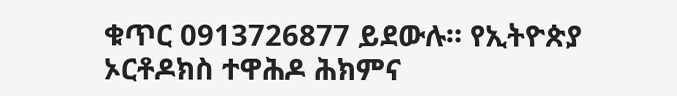ቁጥር 0913726877 ይደውሉ። የኢትዮጵያ ኦርቶዶክስ ተዋሕዶ ሕክምና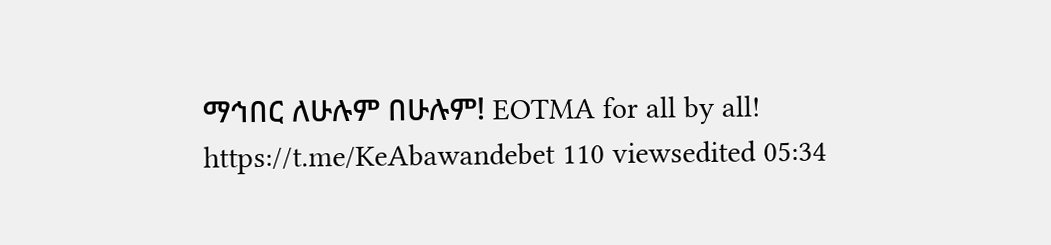ማኅበር ለሁሉም በሁሉም! EOTMA for all by all! https://t.me/KeAbawandebet 110 viewsedited 05:34